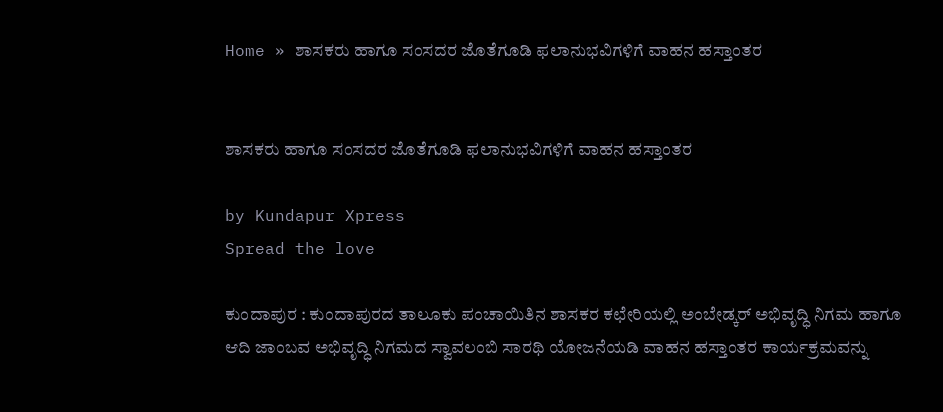Home » ಶಾಸಕರು ಹಾಗೂ ಸಂಸದರ ಜೊತೆಗೂಡಿ ಫಲಾನುಭವಿಗಳಿಗೆ ವಾಹನ ಹಸ್ತಾಂತರ


ಶಾಸಕರು ಹಾಗೂ ಸಂಸದರ ಜೊತೆಗೂಡಿ ಫಲಾನುಭವಿಗಳಿಗೆ ವಾಹನ ಹಸ್ತಾಂತರ

by Kundapur Xpress
Spread the love

ಕುಂದಾಪುರ : ಕುಂದಾಪುರದ ತಾಲೂಕು ಪಂಚಾಯಿತಿನ ಶಾಸಕರ ಕಛೇರಿಯಲ್ಲಿ ಅಂಬೇಡ್ಕರ್ ಅಭಿವೃದ್ಧಿ ನಿಗಮ ಹಾಗೂ ಆದಿ ಜಾಂಬವ ಅಭಿವೃದ್ಧಿ ನಿಗಮದ ಸ್ವಾವಲಂಬಿ ಸಾರಥಿ ಯೋಜನೆಯಡಿ ವಾಹನ ಹಸ್ತಾಂತರ ಕಾರ್ಯಕ್ರಮವನ್ನು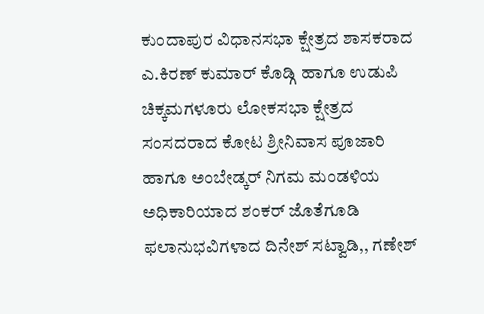ಕುಂದಾಪುರ ವಿಧಾನಸಭಾ ಕ್ಷೇತ್ರದ ಶಾಸಕರಾದ ಎ.ಕಿರಣ್ ಕುಮಾರ್ ಕೊಡ್ಗಿ ಹಾಗೂ ಉಡುಪಿ ಚಿಕ್ಕಮಗಳೂರು ಲೋಕಸಭಾ ಕ್ಷೇತ್ರದ ಸಂಸದರಾದ ಕೋಟ ಶ್ರೀನಿವಾಸ ಪೂಜಾರಿ  ಹಾಗೂ ಅಂಬೇಡ್ಕರ್ ನಿಗಮ ಮಂಡಳಿಯ ಅಧಿಕಾರಿಯಾದ ಶಂಕರ್ ಜೊತೆಗೂಡಿ ಫಲಾನುಭವಿಗಳಾದ ದಿನೇಶ್ ಸಟ್ವಾಡಿ,, ಗಣೇಶ್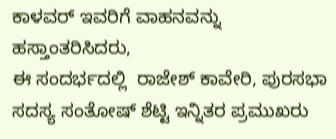ಕಾಳವರ್ ಇವರಿಗೆ ವಾಹನವನ್ನು ಹಸ್ತಾಂತರಿಸಿದರು,
ಈ ಸಂದರ್ಭದಲ್ಲಿ  ರಾಜೇಶ್ ಕಾವೇರಿ, ಪುರಸಭಾ ಸದಸ್ಯ ಸಂತೋಷ್ ಶೆಟ್ಟಿ ಇನ್ನಿತರ ಪ್ರಮುಖರು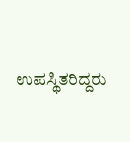ಉಪಸ್ಥಿತರಿದ್ದರು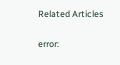Related Articles

error: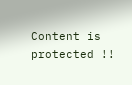Content is protected !!